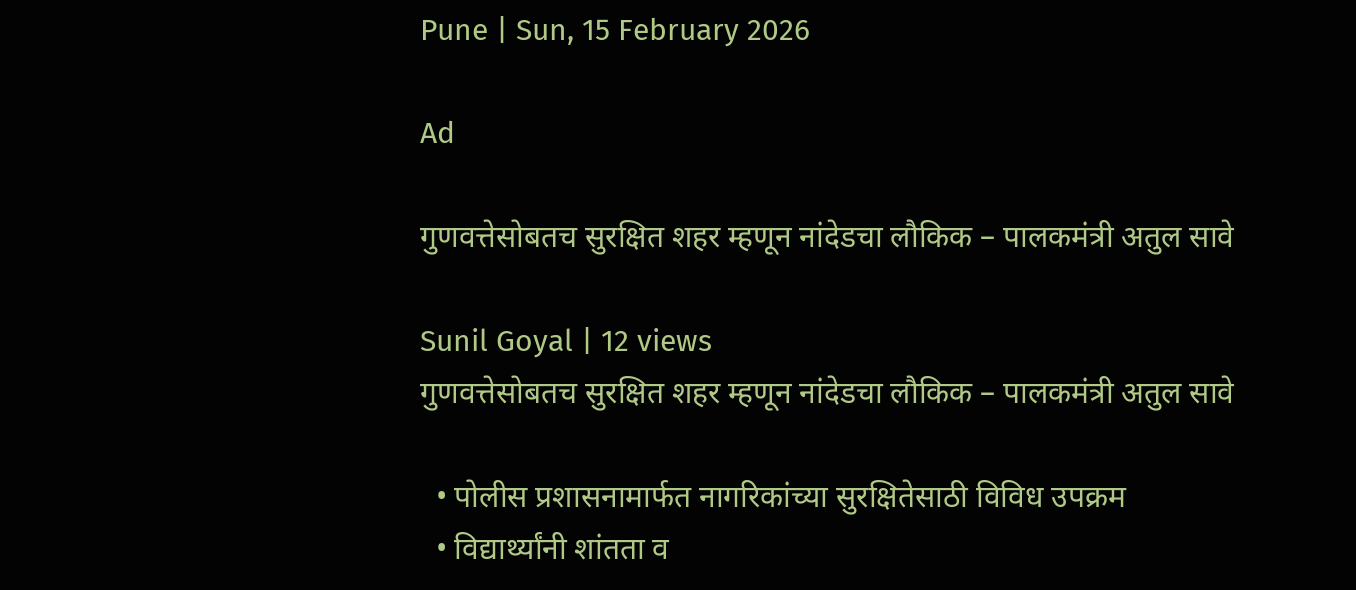Pune | Sun, 15 February 2026

Ad

गुणवत्तेसोबतच सुरक्षित शहर म्हणून नांदेडचा लौकिक – पालकमंत्री अतुल सावे

Sunil Goyal | 12 views
गुणवत्तेसोबतच सुरक्षित शहर म्हणून नांदेडचा लौकिक – पालकमंत्री अतुल सावे

  • पोलीस प्रशासनामार्फत नागरिकांच्या सुरक्षितेसाठी विविध उपक्रम
  • विद्यार्थ्यांनी शांतता व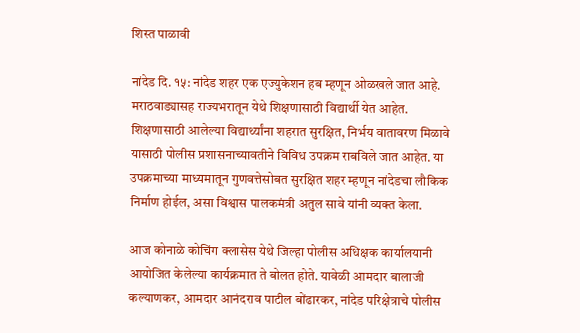शिस्त पाळावी

नांदेड दि. १५: नांदेड शहर एक एज्युकेशन हब म्हणून ओळखले जात आहे. मराठवाड्यासह राज्यभरातून येथे शिक्षणासाठी विद्यार्थी येत आहेत. शिक्षणासाठी आलेल्या विद्यार्थ्यांना शहरात सुरक्षित, निर्भय वातावरण मिळावे यासाठी पोलीस प्रशासनाच्यावतीने विविध उपक्रम राबविले जात आहेत. या उपक्रमाच्या माध्यमातून गुणवत्तेसोबत सुरक्षित शहर म्हणून नांदेडचा लौकिक निर्माण होईल, असा विश्वास पालकमंत्री अतुल सावे यांनी व्यक्त केला.

आज कोनाळे कोचिंग क्लासेस येथे जिल्हा पोलीस अधिक्षक कार्यालयानी आयोजित केलेल्या कार्यक्रमात ते बोलत होते. यावेळी आमदार बालाजी कल्याणकर, आमदार आनंदराव पाटील बोंढारकर, नांदेड परिक्षेत्राचे पोलीस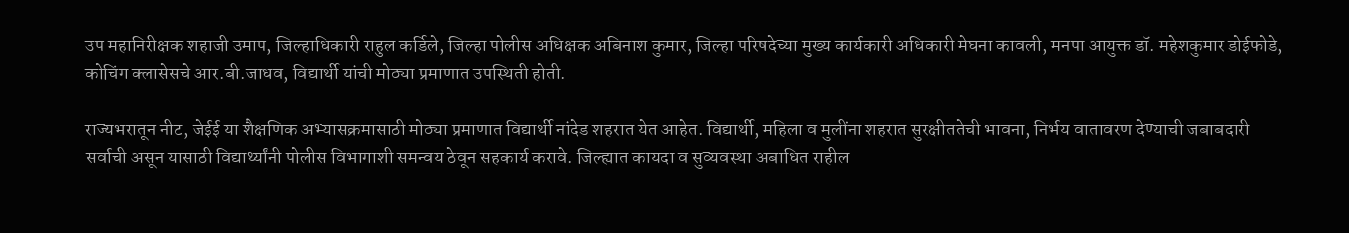उप महानिरीक्षक शहाजी उमाप, जिल्हाधिकारी राहुल कर्डिले, जिल्हा पोलीस अधिक्षक अबिनाश कुमार, जिल्हा परिषदेच्या मुख्य कार्यकारी अधिकारी मेघना कावली, मनपा आयुक्त डॉ. महेशकुमार डोईफोडे, कोचिंग क्लासेसचे आर.बी.जाधव, विद्यार्थी यांची मोठ्या प्रमाणात उपस्थिती होती.

राज्यभरातून नीट, जेईई या शैक्षणिक अभ्यासक्रमासाठी मोठ्या प्रमाणात विद्यार्थी नांदेड शहरात येत आहेत. विद्यार्थी, महिला व मुलींना शहरात सुरक्षीततेची भावना, निर्भय वातावरण देण्याची जबाबदारी सर्वाची असून यासाठी विद्यार्थ्यांनी पोलीस विभागाशी समन्वय ठेवून सहकार्य करावे. जिल्ह्यात कायदा व सुव्यवस्था अबाधित राहील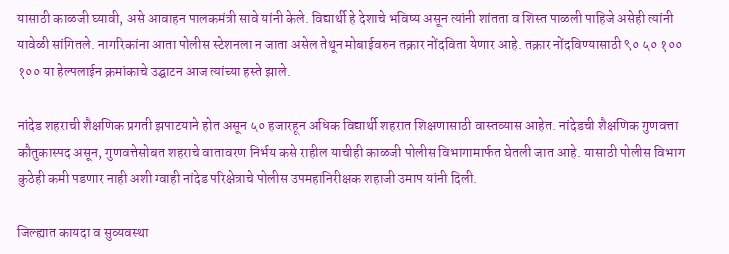यासाठी काळजी घ्यावी, असे आवाहन पालकमंत्री सावे यांनी केले. विद्यार्थी हे देशाचे भविष्य असून त्यांनी शांतता व शिस्त पाळली पाहिजे असेही त्यांनी यावेळी सांगितले. नागरिकांना आता पोलीस स्टेशनला न जाता असेल तेथून मोबाईवरुन तक्रार नोंदविता येणार आहे. तक्रार नोंदविण्यासाठी ९० ५० १०० १०० या हेल्पलाईन क्रमांकाचे उद्घाटन आज त्यांच्या हस्ते झाले.

नांदेड शहराची शैक्षणिक प्रगती झपाटयाने होत असून ५० हजारहून अधिक विद्यार्थी शहरात शिक्षणासाठी वास्तव्यास आहेत. नांदेडची शैक्षणिक गुणवत्ता कौतुकास्पद असून, गुणवत्तेसोबत शहराचे वातावरण निर्भय कसे राहील याचीही काळजी पोलीस विभागामार्फत घेतली जात आहे. यासाठी पोलीस विभाग कुठेही कमी पडणार नाही अशी ग्वाही नांदेड परिक्षेत्राचे पोलीस उपमहानिरीक्षक शहाजी उमाप यांनी दिली.

जिल्ह्यात कायदा व सुव्यवस्था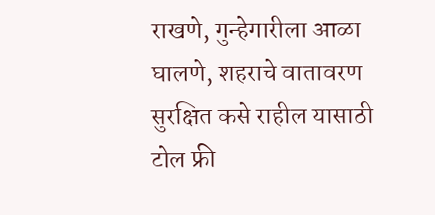राखणे, गुन्हेगारीला आळा घालणे, शहराचे वातावरण सुरक्षित कसे राहील यासाठी टोल फ्री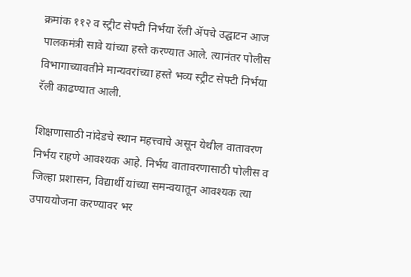क्रमांक ११२ व स्ट्रीट सेफ्टी निर्भया रॅली ॲपचे उद्घाटन आज पालकमंत्री सावे यांच्या हस्ते करण्यात आले. त्यानंतर पोलीस विभागाच्यावतीने मान्यवरांच्या हस्ते भव्य स्ट्रीट सेफ्टी निर्भया रॅली काढण्यात आली.

शिक्षणासाठी नांदेडचे स्थान महत्त्वाचे असून येथील वातावरण निर्भय राहणे आवश्यक आहे. निर्भय वातावरणासाठी पोलीस व जिल्हा प्रशासन, विद्यार्थी यांच्या समन्वयातून आवश्यक त्या उपाययोजना करण्यावर भर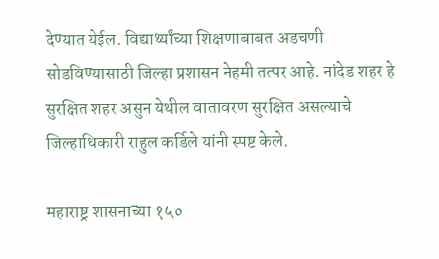देण्यात येईल. विद्यार्थ्यांच्या शिक्षणाबाबत अडचणी सोडविण्यासाठी जिल्हा प्रशासन नेहमी तत्पर आहे. नांदेड शहर हे सुरक्षित शहर असुन येथील वातावरण सुरक्षित असल्याचे जिल्हाधिकारी राहुल कर्डिले यांनी स्पष्ट केले.

महाराष्ट्र शासनाच्या १५०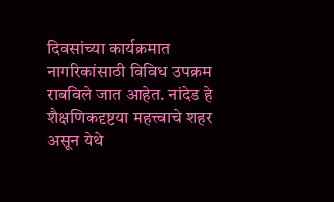दिवसांच्या कार्यक्रमात नागरिकांसाठी विविध उपक्रम राबविले जात आहेत. नांदेड हे शैक्षणिकदृष्टया महत्त्वाचे शहर असून येथे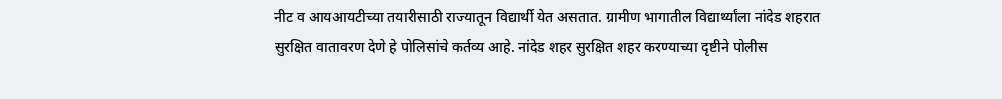नीट व आयआयटीच्या तयारीसाठी राज्यातून विद्यार्थी येत असतात. ग्रामीण भागातील विद्यार्थ्यांला नांदेड शहरात सुरक्षित वातावरण देणे हे पोलिसांचे कर्तव्य आहे. नांदेड शहर सुरक्षित शहर करण्याच्या दृष्टीने पोलीस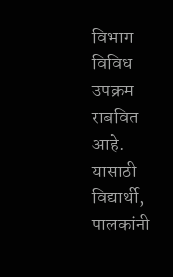विभाग विविध उपक्रम राबवित आहे. यासाठी विद्यार्थी, पालकांनी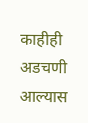काहीही अडचणी आल्यास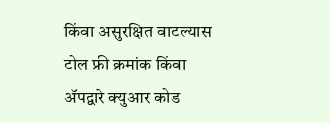किंवा असुरक्षित वाटल्यास टोल फ्री क्रमांक किंवा ॲपद्वारे क्युआर कोड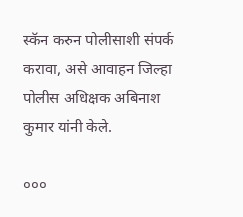स्कॅन करुन पोलीसाशी संपर्क करावा, असे आवाहन जिल्हा पोलीस अधिक्षक अबिनाश कुमार यांनी केले.

०००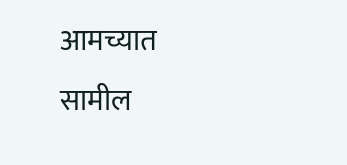आमच्यात सामील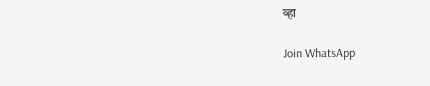व्हा

Join WhatsApp